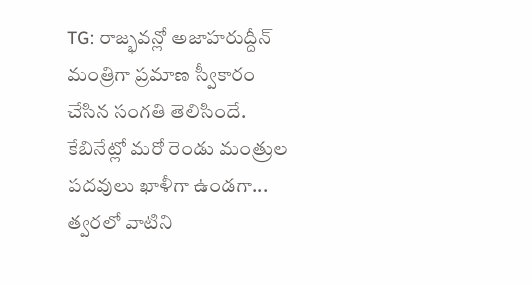TG: రాజ్భవన్లో అజాహరుద్దీన్ మంత్రిగా ప్రమాణ స్వీకారం చేసిన సంగతి తెలిసిందే. కేబినేట్లో మరో రెండు మంత్రుల పదవులు ఖాళీగా ఉండగా... త్వరలో వాటిని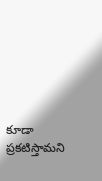కూడా ప్రకటిస్తామని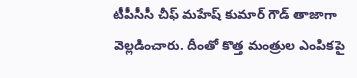టీపీసీసీ చీఫ్ మహేష్ కుమార్ గౌడ్ తాజాగా వెల్లడించారు. దీంతో కొత్త మంత్రుల ఎంపికపై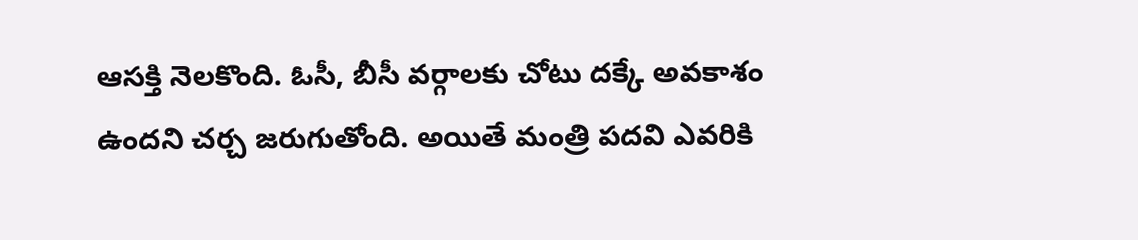ఆసక్తి నెలకొంది. ఓసీ, బీసీ వర్గాలకు చోటు దక్కే అవకాశం ఉందని చర్చ జరుగుతోంది. అయితే మంత్రి పదవి ఎవరికి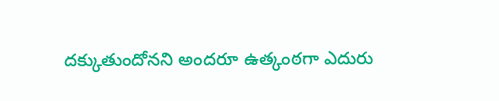దక్కుతుందోనని అందరూ ఉత్కంఠగా ఎదురు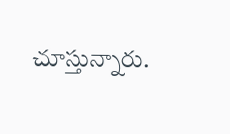చూస్తున్నారు.